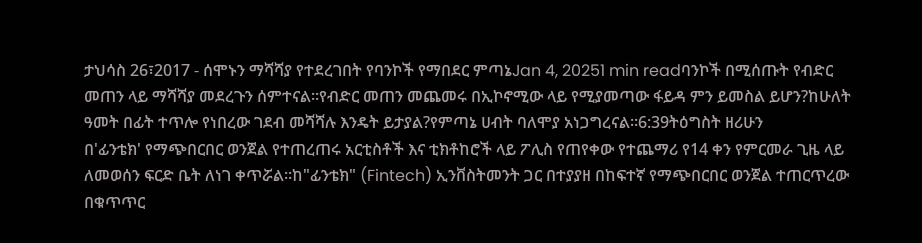ታህሳስ 26፣2017 - ሰሞኑን ማሻሻያ የተደረገበት የባንኮች የማበደር ምጣኔJan 4, 20251 min readባንኮች በሚሰጡት የብድር መጠን ላይ ማሻሻያ መደረጉን ሰምተናል፡፡የብድር መጠን መጨመሩ በኢኮኖሚው ላይ የሚያመጣው ፋይዳ ምን ይመስል ይሆን?ከሁለት ዓመት በፊት ተጥሎ የነበረው ገደብ መሻሻሉ እንዴት ይታያል?የምጣኔ ሀብት ባለሞያ አነጋግረናል፡፡6:39ትዕግስት ዘሪሁን
በ'ፊንቴክ' የማጭበርበር ወንጀል የተጠረጠሩ አርቲስቶች እና ቲክቶከሮች ላይ ፖሊስ የጠየቀው የተጨማሪ የ14 ቀን የምርመራ ጊዜ ላይ ለመወሰን ፍርድ ቤት ለነገ ቀጥሯል።ከ"ፊንቴክ" (Fintech) ኢንቨስትመንት ጋር በተያያዘ በከፍተኛ የማጭበርበር ወንጀል ተጠርጥረው በቁጥጥር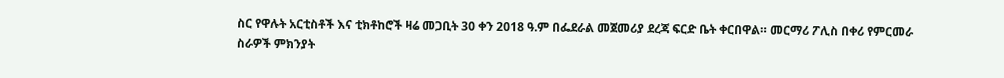ስር የዋሉት አርቲስቶች እና ቲክቶከሮች ዛሬ መጋቢት 30 ቀን 2018 ዓ.ም በፌደራል መጀመሪያ ደረጃ ፍርድ ቤት ቀርበዋል። መርማሪ ፖሊስ በቀሪ የምርመራ ስራዎች ምክንያት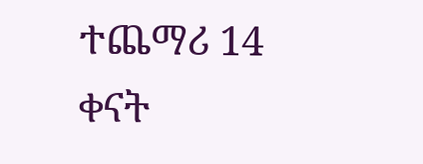ተጨማሪ 14 ቀናት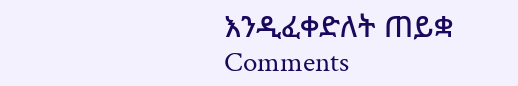እንዲፈቀድለት ጠይቋ
Comments